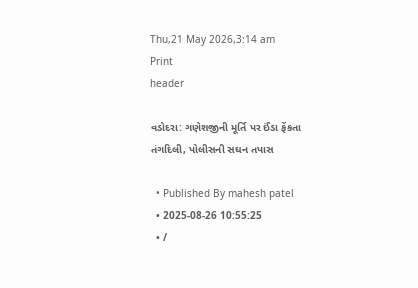Thu,21 May 2026,3:14 am
Print
header

વડોદરા: ગણેશજીની મૂર્તિ પર ઈંડા ફેંકતા તંગદિલી, પોલીસની સઘન તપાસ

  • Published By mahesh patel
  • 2025-08-26 10:55:25
  • /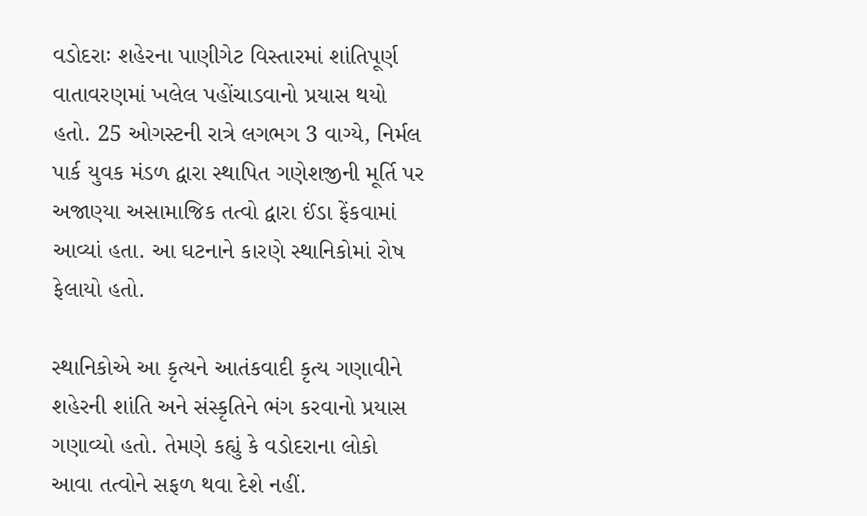વડોદરાઃ શહેરના પાણીગેટ વિસ્તારમાં શાંતિપૂર્ણ વાતાવરણમાં ખલેલ પહોંચાડવાનો પ્રયાસ થયો હતો. 25 ઓગસ્ટની રાત્રે લગભગ 3 વાગ્યે, નિર્મલ પાર્ક યુવક મંડળ દ્વારા સ્થાપિત ગણેશજીની મૂર્તિ પર અજાણ્યા અસામાજિક તત્વો દ્વારા ઈંડા ફેંકવામાં આવ્યાં હતા. આ ઘટનાને કારણે સ્થાનિકોમાં રોષ ફેલાયો હતો.

સ્થાનિકોએ આ કૃત્યને આતંકવાદી કૃત્ય ગણાવીને શહેરની શાંતિ અને સંસ્કૃતિને ભંગ કરવાનો પ્રયાસ ગણાવ્યો હતો. તેમણે કહ્યું કે વડોદરાના લોકો આવા તત્વોને સફળ થવા દેશે નહીં.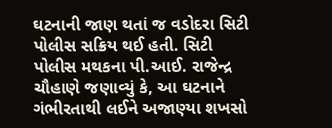ઘટનાની જાણ થતાં જ વડોદરા સિટી પોલીસ સક્રિય થઈ હતી. સિટી પોલીસ મથકના પી.આઈ. રાજેન્દ્ર ચૌહાણે જણાવ્યું કે, આ ઘટનાને ગંભીરતાથી લઈને અજાણ્યા શખસો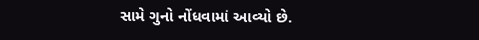સામે ગુનો નોંધવામાં આવ્યો છે.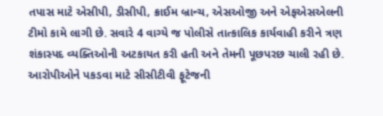તપાસ માટે એસીપી, ડીસીપી, ક્રાઈમ બ્રાન્ચ, એસઓજી અને એફએસએલની ટીમો કામે લાગી છે. સવારે 4 વાગ્યે જ પોલીસે તાત્કાલિક કાર્યવાહી કરીને ત્રણ શંકાસ્પદ વ્યક્તિઓની અટકાયત કરી હતી અને તેમની પૂછપરછ ચાલી રહી છે. આરોપીઓને પકડવા માટે સીસીટીવી ફૂટેજની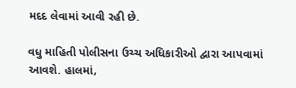મદદ લેવામાં આવી રહી છે.

વધુ માહિતી પોલીસના ઉચ્ચ અધિકારીઓ દ્વારા આપવામાં આવશે. હાલમાં,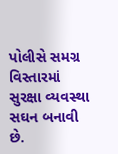પોલીસે સમગ્ર વિસ્તારમાં સુરક્ષા વ્યવસ્થા સઘન બનાવી છે.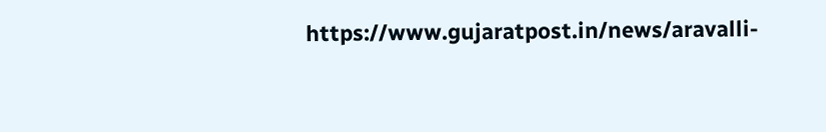https://www.gujaratpost.in/news/aravalli-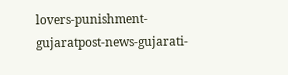lovers-punishment-gujaratpost-news-gujarati-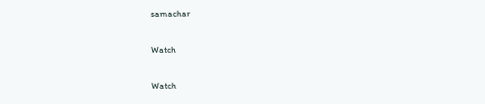samachar

Watch

Watch